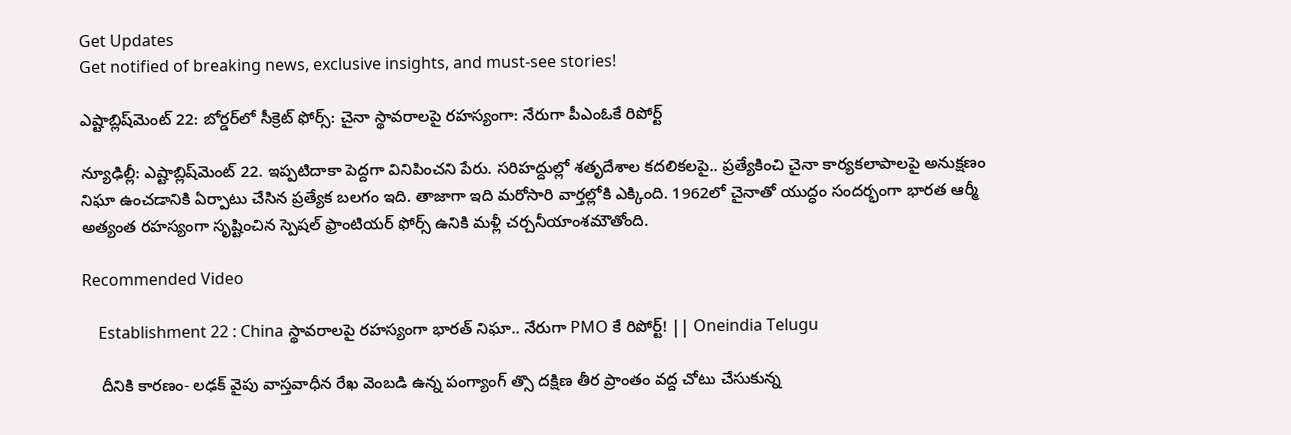Get Updates
Get notified of breaking news, exclusive insights, and must-see stories!

ఎష్టాబ్లిష్‌మెంట్ 22: బోర్డర్‌లో సీక్రెట్ ఫోర్స్: చైనా స్థావరాలపై రహస్యంగా: నేరుగా పీఎంఓకే రిపోర్ట్

న్యూఢిల్లీ: ఎష్టాబ్లిష్‌మెంట్ 22. ఇప్పటిదాకా పెద్దగా వినిపించని పేరు. సరిహద్దుల్లో శతృదేశాల కదలికలపై.. ప్రత్యేకించి చైనా కార్యకలాపాలపై అనుక్షణం నిఘా ఉంచడానికి ఏర్పాటు చేసిన ప్రత్యేక బలగం ఇది. తాజాగా ఇది మరోసారి వార్తల్లోకి ఎక్కింది. 1962లో చైనాతో యుద్ధం సందర్భంగా భారత ఆర్మీ అత్యంత రహస్యంగా సృష్టించిన స్పెషల్ ఫ్రాంటియర్ ఫోర్స్ ఉనికి మళ్లీ చర్చనీయాంశమౌతోంది.

Recommended Video

    Establishment 22 : China స్థావరాలపై రహస్యంగా భారత్ నిఘా.. నేరుగా PMO కే రిపోర్ట్! || Oneindia Telugu

    దీనికి కారణం- లఢక్ వైపు వాస్తవాధీన రేఖ వెంబడి ఉన్న పంగ్యాంగ్ త్సొ దక్షిణ తీర ప్రాంతం వద్ద చోటు చేసుకున్న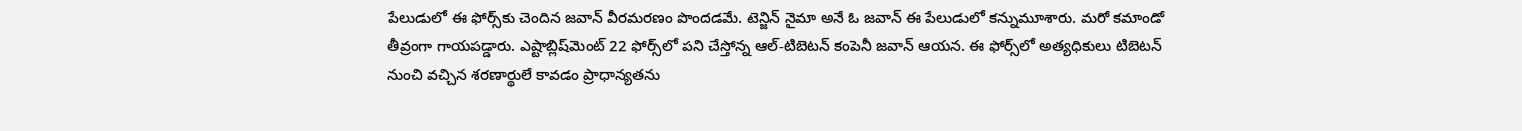పేలుడులో ఈ ఫోర్స్‌కు చెందిన జవాన్ వీరమరణం పొందడమే. టెన్జిన్ నైమా అనే ఓ జవాన్ ఈ పేలుడులో కన్నుమూశారు. మరో కమాండో తీవ్రంగా గాయపడ్డారు. ఎష్టాబ్లిష్‌మెంట్ 22 ఫోర్స్‌లో పని చేస్తోన్న ఆల్-టిబెటన్ కంపెనీ జవాన్ ఆయన. ఈ ఫోర్స్‌లో అత్యధికులు టిబెటన్ నుంచి వచ్చిన శరణార్థులే కావడం ప్రాధాన్యతను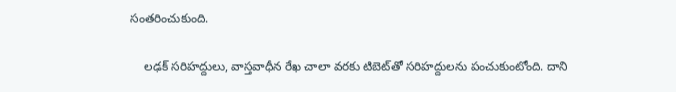సంతరించుకుంది.

    లఢక్ సరిహద్దులు, వాస్తవాధీన రేఖ చాలా వరకు టిబెట్‌తో సరిహద్దులను పంచుకుంటోంది. దాని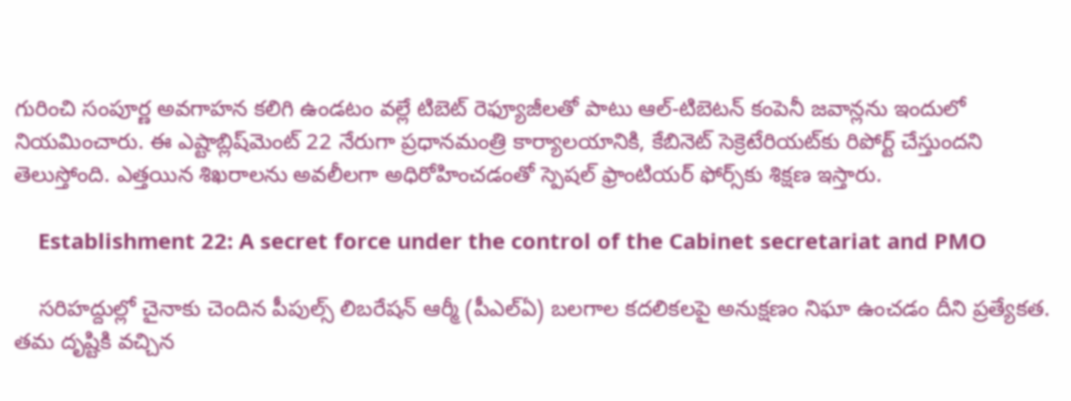గురించి సంపూర్ణ అవగాహన కలిగి ఉండటం వల్లే టిబెట్ రెఫ్యూజీలతో పాటు ఆల్-టిబెటన్ కంపెనీ జవాన్లను ఇందులో నియమించారు. ఈ ఎష్టాబ్లిష్‌మెంట్ 22 నేరుగా ప్రధానమంత్రి కార్యాలయానికి, కేబినెట్ సెక్రెటేరియట్‌కు రిపోర్ట్ చేస్తుందని తెలుస్తోంది. ఎత్తయిన శిఖరాలను అవలీలగా అధిరోహించడంతో స్పెషల్ ఫ్రాంటియర్ ఫోర్స్‌కు శిక్షణ ఇస్తారు.

    Establishment 22: A secret force under the control of the Cabinet secretariat and PMO

    సరిహద్దుల్లో చైనాకు చెందిన పీపుల్స్ లిబరేషన్ ఆర్మీ (పీఎల్ఏ) బలగాల కదలికలపై అనుక్షణం నిఘా ఉంచడం దీని ప్రత్యేకత. తమ దృష్టికి వచ్చిన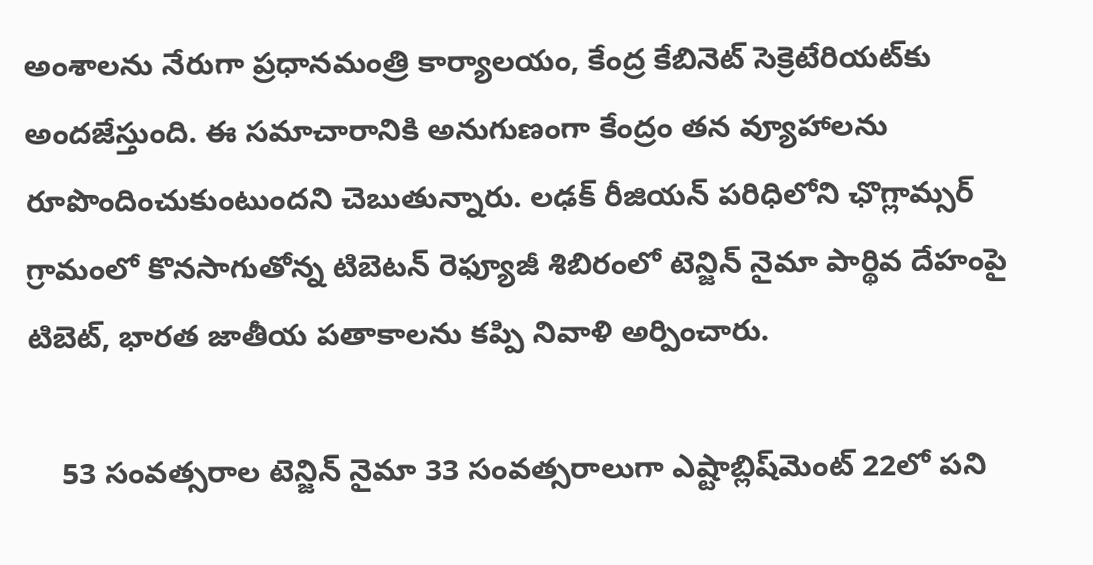అంశాలను నేరుగా ప్రధానమంత్రి కార్యాలయం, కేంద్ర కేబినెట్ సెక్రెటేరియట్‌కు అందజేస్తుంది. ఈ సమాచారానికి అనుగుణంగా కేంద్రం తన వ్యూహాలను రూపొందించుకుంటుందని చెబుతున్నారు. లఢక్ రీజియన్ పరిధిలోని ఛొగ్లామ్సర్ గ్రామంలో కొనసాగుతోన్న టిబెటన్ రెఫ్యూజీ శిబిరంలో టెన్జిన్ నైమా పార్థివ దేహంపై టిబెట్, భారత జాతీయ పతాకాలను కప్పి నివాళి అర్పించారు.

    53 సంవత్సరాల టెన్జిన్ నైమా 33 సంవత్సరాలుగా ఎష్టాబ్లిష్‌మెంట్ 22లో పని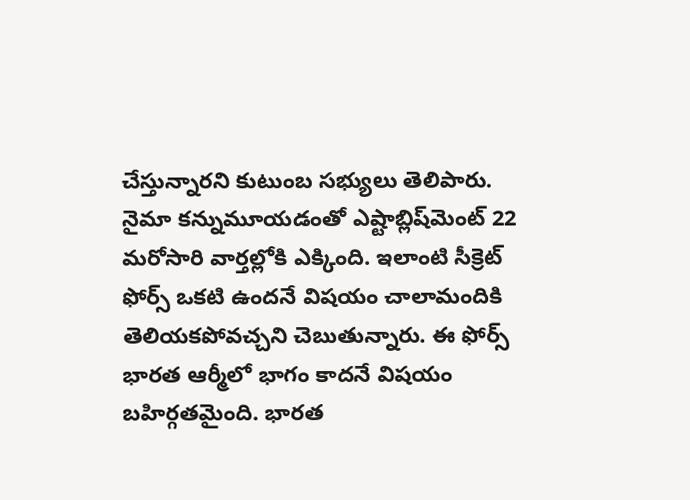చేస్తున్నారని కుటుంబ సభ్యులు తెలిపారు. నైమా కన్నుమూయడంతో ఎష్టాబ్లిష్‌మెంట్ 22 మరోసారి వార్తల్లోకి ఎక్కింది. ఇలాంటి సీక్రెట్ ఫోర్స్ ఒకటి ఉందనే విషయం చాలామందికి తెలియకపోవచ్చని చెబుతున్నారు. ఈ ఫోర్స్ భారత ఆర్మీలో భాగం కాదనే విషయం బహిర్గతమైంది. భారత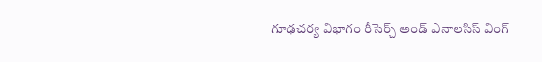గూఢచర్య విభాగం రీసెర్చ్ అండ్ ఎనాలసిస్ వింగ్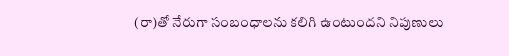(రా)తో నేరుగా సంబంధాలను కలిగి ఉంటుందని నిపుణులు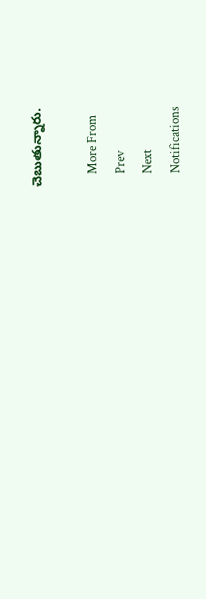చెబుతున్నారు.

    More From
    Prev
    Next
    Notifications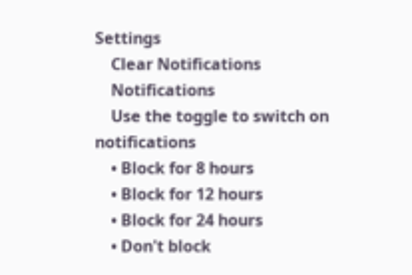Settings
    Clear Notifications
    Notifications
    Use the toggle to switch on notifications
    • Block for 8 hours
    • Block for 12 hours
    • Block for 24 hours
    • Don't block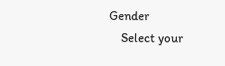Gender
    Select your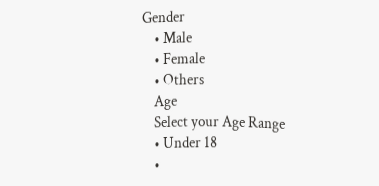Gender
    • Male
    • Female
    • Others
    Age
    Select your Age Range
    • Under 18
    •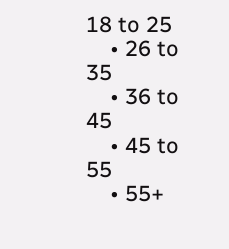18 to 25
    • 26 to 35
    • 36 to 45
    • 45 to 55
    • 55+